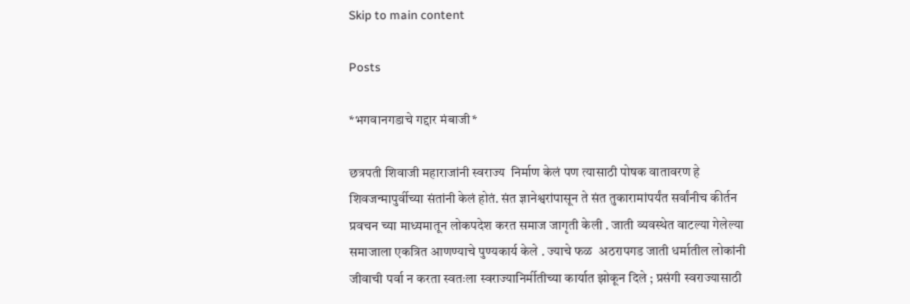Skip to main content

Posts

*भगवानगडाचे गद्दार मंबाजी*

छत्रपती शिवाजी महाराजांनी स्वराज्य  निर्माण केलं पण त्यासाठी पोषक वातावरण हे शिवजन्मापुर्वीच्या संतांनी केलं होतं. संत ज्ञानेश्वरांपासून ते संत तुकारामांपर्यंत सर्वांनीच कीर्तन प्रवचन च्या माध्यमातून लोकपदेश करत समाज जागृती केली . जाती व्यवस्थेत वाटल्या गेलेल्या समाजाला एकत्रित आणण्याचे पुण्यकार्य केले . ज्याचे फळ  अठरापगड जाती धर्मातील लोकांनी जीवाची पर्वा न करता स्वतःला स्वराज्यानिर्मीतीच्या कार्यात झोकून दिले ; प्रसंगी स्वराज्यासाठी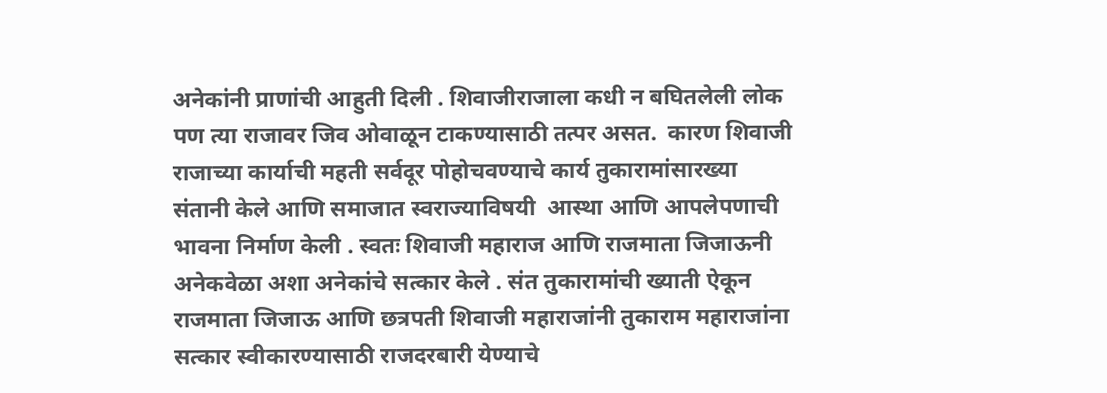अनेकांनी प्राणांची आहुती दिली . शिवाजीराजाला कधी न बघितलेली लोक पण त्या राजावर जिव ओवाळून टाकण्यासाठी तत्पर असत.  कारण शिवाजी राजाच्या कार्याची महती सर्वदूर पोहोचवण्याचे कार्य तुकारामांसारख्या संतानी केले आणि समाजात स्वराज्याविषयी  आस्था आणि आपलेपणाची भावना निर्माण केली . स्वतः शिवाजी महाराज आणि राजमाता जिजाऊनी अनेकवेळा अशा अनेकांचे सत्कार केले . संत तुकारामांची ख्याती ऐकून राजमाता जिजाऊ आणि छत्रपती शिवाजी महाराजांनी तुकाराम महाराजांना सत्कार स्वीकारण्यासाठी राजदरबारी येण्याचे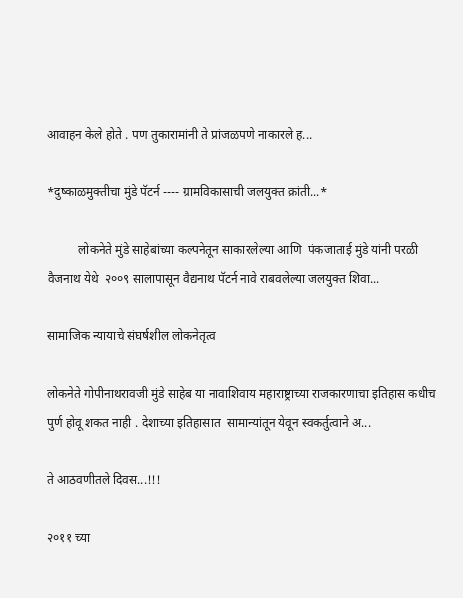आवाहन केले होते . पण तुकारामांनी ते प्रांजळपणे नाकारले ह...

*दुष्काळमुक्तीचा मुंडे पॅटर्न ---- ग्रामविकासाची जलयुक्त क्रांती...*

          लोकनेते मुंडे साहेबांच्या कल्पनेतून साकारलेल्या आणि  पंकजाताई मुंडे यांनी परळी वैजनाथ येथे  २००९ सालापासून वैद्यनाथ पॅटर्न नावे राबवलेल्या जलयुक्त शिवा...

सामाजिक न्यायाचे संघर्षशील लोकनेतृत्व

लोकनेते गोपीनाथरावजी मुंडे साहेब या नावाशिवाय महाराष्ट्राच्या राजकारणाचा इतिहास कधीच पुर्ण होवू शकत नाही . देशाच्या इतिहासात  सामान्यांतून येवून स्वकर्तुत्वाने अ...

ते आठवणीतले दिवस...!!!

२०११ च्या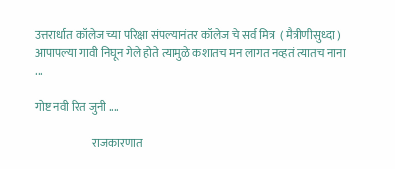उत्तरार्धात कॉलेज च्या परिक्षा संपल्यानंतर कॉलेज चे सर्व मित्र  ( मैत्रीणीसुध्दा ) आपापल्या गावी निघून गेले होते त्यामुळे कशातच मन लागत नव्हतं त्यातच नाना ...

गोष्ट नवी रित जुनी ....

                         राजकारणात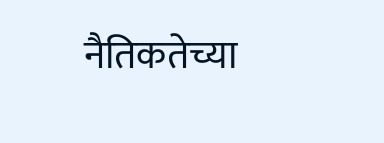नैतिकतेच्या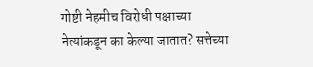गोष्टी नेहमीच विरोधी पक्षाच्या नेत्यांकडून का केल्या जातात? सत्तेच्या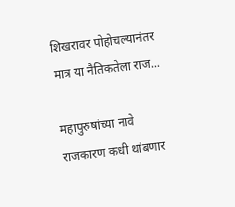शिखरावर पोहोचल्यानंतर मात्र या नैतिकतेला राज...

महापुरुषांच्या नावे राजकारण कधी थांबणार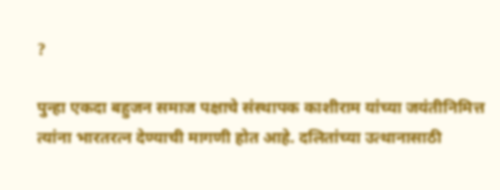?

पुन्हा एकदा बहुजन समाज पक्षाचे संस्थापक काशीराम यांच्या जयंतीनिमित्त त्यांना भारतरत्न देण्याची मागणी होत आहे. दलितांच्या उत्थानासाठी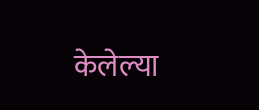केलेल्या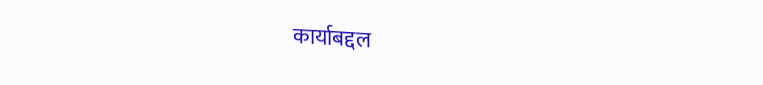कार्याबद्दल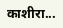काशीरा...